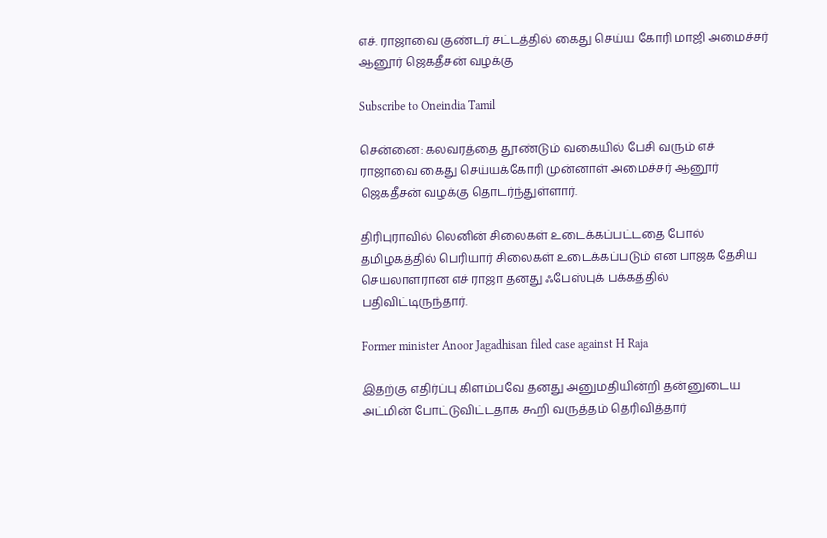எச். ராஜாவை குண்டர் சட்டத்தில் கைது செய்ய கோரி மாஜி அமைச்சர் ஆனூர் ஜெகதீசன் வழக்கு

Subscribe to Oneindia Tamil

சென்னை: கலவரத்தை தூண்டும் வகையில் பேசி வரும் எச் ராஜாவை கைது செய்யக்கோரி முன்னாள் அமைச்சர் ஆனூர் ஜெகதீசன் வழக்கு தொடர்ந்துள்ளார்.

திரிபுராவில் லெனின் சிலைகள் உடைக்கப்பட்டதை போல் தமிழகத்தில் பெரியார் சிலைகள் உடைக்கப்படும் என பாஜக தேசிய செயலாளரான எச் ராஜா தனது ஃபேஸ்புக் பக்கத்தில் பதிவிட்டிருந்தார்.

Former minister Anoor Jagadhisan filed case against H Raja

இதற்கு எதிர்ப்பு கிளம்பவே தனது அனுமதியின்றி தன்னுடைய அட்மின் போட்டுவிட்டதாக கூறி வருத்தம் தெரிவித்தார்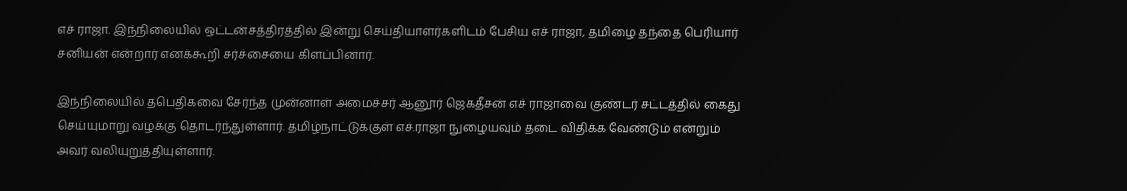எச் ராஜா. இந்நிலையில் ஒட்டன்சத்திரத்தில் இன்று செய்தியாளர்களிடம் பேசிய எச் ராஜா, தமிழை தந்தை பெரியார் சனியன் என்றார் எனக்கூறி சர்ச்சையை கிளப்பினார்.

இந்நிலையில் தபெதிகவை சேர்ந்த முன்னாள் அமைச்சர் ஆனூர் ஜெகதீசன் எச் ராஜாவை குண்டர் சட்டத்தில் கைது செய்யுமாறு வழக்கு தொடர்ந்துள்ளார். தமிழ்நாட்டுக்குள் எச்.ராஜா நுழையவும் தடை விதிக்க வேண்டும் என்றும் அவர் வலியுறுத்தியுள்ளார்.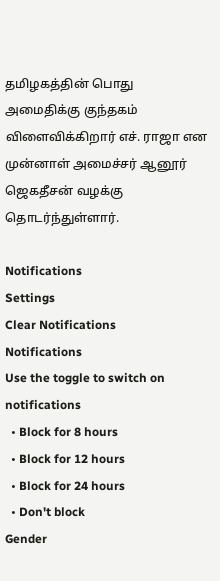தமிழகத்தின் பொது அமைதிக்கு குந்தகம் விளைவிக்கிறார் எச். ராஜா என முன்னாள் அமைச்சர் ஆனூர் ஜெகதீசன் வழக்கு தொடர்ந்துள்ளார்.

Notifications
Settings
Clear Notifications
Notifications
Use the toggle to switch on notifications
  • Block for 8 hours
  • Block for 12 hours
  • Block for 24 hours
  • Don't block
Gender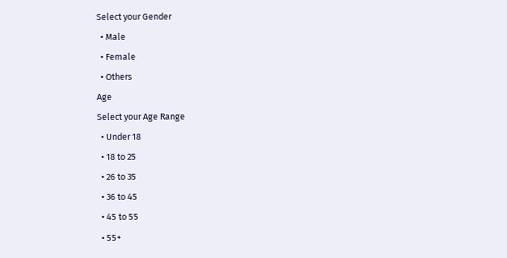Select your Gender
  • Male
  • Female
  • Others
Age
Select your Age Range
  • Under 18
  • 18 to 25
  • 26 to 35
  • 36 to 45
  • 45 to 55
  • 55+